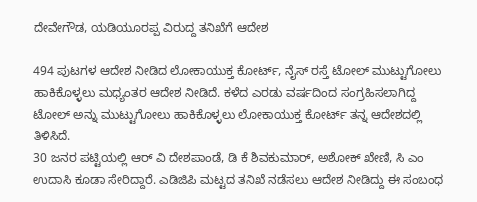ದೇವೇಗೌಡ, ಯಡಿಯೂರಪ್ಪ ವಿರುದ್ದ ತನಿಖೆಗೆ ಆದೇಶ

494 ಪುಟಗಳ ಆದೇಶ ನೀಡಿದ ಲೋಕಾಯುಕ್ತ ಕೋರ್ಟ್, ನೈಸ್ ರಸ್ತೆ ಟೋಲ್ ಮುಟ್ಟುಗೋಲು ಹಾಕಿಕೊಳ್ಳಲು ಮಧ್ಯಂತರ ಆದೇಶ ನೀಡಿದೆ. ಕಳೆದ ಎರಡು ವರ್ಷದಿಂದ ಸಂಗ್ರಹಿಸಲಾಗಿದ್ದ ಟೋಲ್ ಅನ್ನು ಮುಟ್ಟುಗೋಲು ಹಾಕಿಕೊಳ್ಳಲು ಲೋಕಾಯುಕ್ತ ಕೋರ್ಟ್ ತನ್ನ ಆದೇಶದಲ್ಲಿ ತಿಳಿಸಿದೆ.
30 ಜನರ ಪಟ್ಟಿಯಲ್ಲಿ ಆರ್ ವಿ ದೇಶಪಾಂಡೆ, ಡಿ ಕೆ ಶಿವಕುಮಾರ್, ಅಶೋಕ್ ಖೇಣಿ, ಸಿ ಎಂ ಉದಾಸಿ ಕೂಡಾ ಸೇರಿದ್ದಾರೆ. ಎಡಿಜಿಪಿ ಮಟ್ಟದ ತನಿಖೆ ನಡೆಸಲು ಆದೇಶ ನೀಡಿದ್ದು ಈ ಸಂಬಂಧ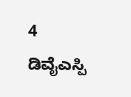4 ಡಿವೈಎಸ್ಪಿ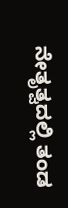ನೇತೃತ್ವದಲ್ಲಿ ತಂಡ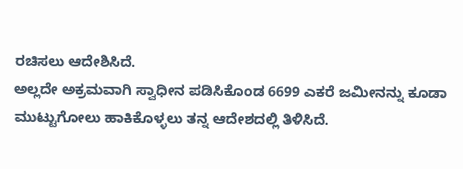ರಚಿಸಲು ಆದೇಶಿಸಿದೆ.
ಅಲ್ಲದೇ ಅಕ್ರಮವಾಗಿ ಸ್ವಾಧೀನ ಪಡಿಸಿಕೊಂಡ 6699 ಎಕರೆ ಜಮೀನನ್ನು ಕೂಡಾ ಮುಟ್ಟುಗೋಲು ಹಾಕಿಕೊಳ್ಳಲು ತನ್ನ ಆದೇಶದಲ್ಲಿ ತಿಳಿಸಿದೆ.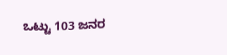ಒಟ್ಟು 103 ಜನರ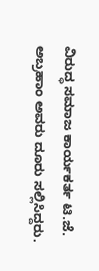ವಿರುದ್ಧ ಸಮಾಜ ಕಾರ್ಯಕರ್ತ ಟಿ.ಜೆ. ಅಬ್ರಹಾಂ ಅವರು ದೂರು ಸಲ್ಲಿಸಿದ್ದರು.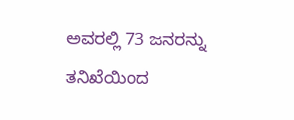ಅವರಲ್ಲಿ 73 ಜನರನ್ನು ತನಿಖೆಯಿಂದ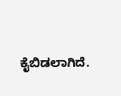ಕೈಬಿಡಲಾಗಿದೆ.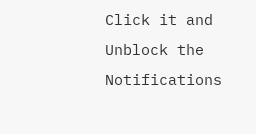Click it and Unblock the Notifications